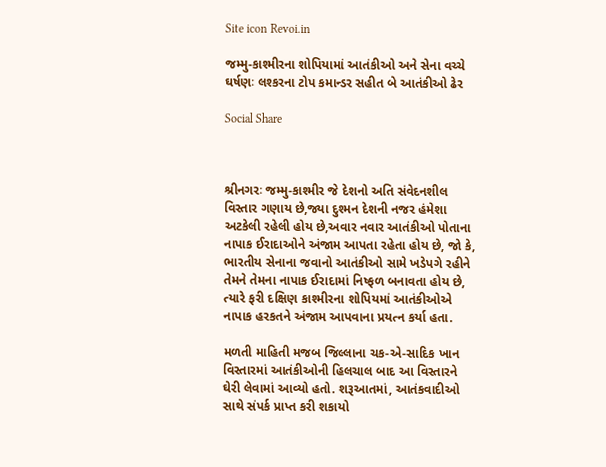Site icon Revoi.in

જમ્મુ-કાશ્મીરના શોપિયામાં આતંકીઓ અને સેના વચ્ચે ઘર્ષણઃ લશ્કરના ટોપ કમાન્ડર સહીત બે આતંકીઓ ઢેર

Social Share



શ્રીનગરઃ જમ્મુ-કાશ્મીર જે દેશનો અતિ સંવેદનશીલ વિસ્તાર ગણાય છે,જ્યા દુશ્મન દેશની નજર હંમેશા અટકેલી રહેલી હોય છે,અવાર નવાર આતંકીઓ પોતાના નાપાક ઈરાદાઓને અંજામ આપતા રહેતા હોય છે, જો કે, ભારતીય સેનાના જવાનો આતંકીઓ સામે ખડેપગે રહીને તેમને તેમના નાપાક ઈરાદામાં નિષ્ફળ બનાવતા હોય છે, ત્યારે ફરી દક્ષિણ કાશ્મીરના શોપિયમાં આતંકીઓએ નાપાક હરકતને અંજામ આપવાના પ્રયત્ન કર્યા હતા.

મળતી માહિતી મજબ જિલ્લાના ચક-એ-સાદિક ખાન વિસ્તારમાં આતંકીઓની હિલચાલ બાદ આ વિસ્તારને ઘેરી લેવામાં આવ્યો હતો. શરૂઆતમાં, આતંકવાદીઓ સાથે સંપર્ક પ્રાપ્ત કરી શકાયો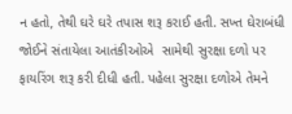ન હતો, તેથી ઘરે ઘરે તપાસ શરૂ કરાઈ હતી. સખ્ત ઘેરાબંધી જોઈને સંતાયેલા આતંકીઓએ  સામેથી સુરક્ષા દળો પર ફાયરિંગ શરૂ કરી દીધી હતી. પહેલા સુરક્ષા દળોએ તેમને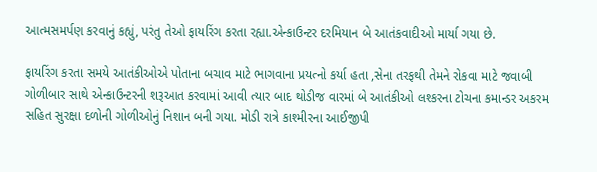આત્મસમર્પણ કરવાનું કહ્યું, પરંતુ તેઓ ફાયરિંગ કરતા રહ્યા.એન્કાઉન્ટર દરમિયાન બે આતંકવાદીઓ માર્યા ગયા છે.

ફાયરિંગ કરતા સમયે આતંકીઓએ પોતાના બચાવ માટે ભાગવાના પ્રયત્નો કર્યા હતા ,સેના તરફથી તેમને રોકવા માટે જવાબી ગોળીબાર સાથે એન્કાઉન્ટરની શરૂઆત કરવામાં આવી ત્યાર બાદ થોડીજ વારમાં બે આતંકીઓ લશ્કરના ટોચના કમાન્ડર અકરમ સહિત સુરક્ષા દળોની ગોળીઓનું નિશાન બની ગયા. મોડી રાત્રે કાશ્મીરના આઈજીપી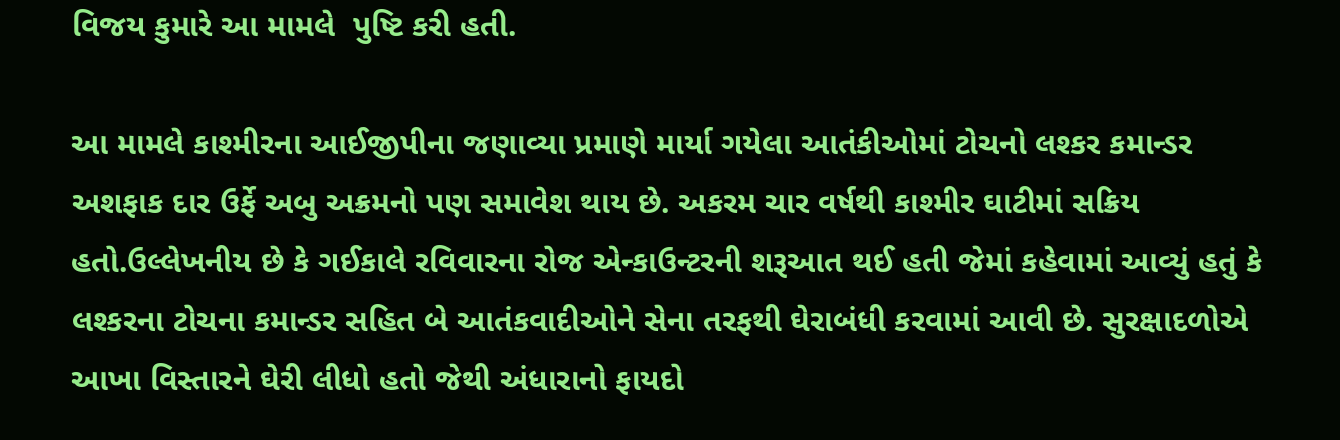વિજય કુમારે આ મામલે  પુષ્ટિ કરી હતી.

આ મામલે કાશ્મીરના આઈજીપીના જણાવ્યા પ્રમાણે માર્યા ગયેલા આતંકીઓમાં ટોચનો લશ્કર કમાન્ડર અશફાક દાર ઉર્ફે અબુ અક્રમનો પણ સમાવેશ થાય છે. અકરમ ચાર વર્ષથી કાશ્મીર ઘાટીમાં સક્રિય હતો.ઉલ્લેખનીય છે કે ગઈકાલે રવિવારના રોજ એન્કાઉન્ટરની શરૂઆત થઈ હતી જેમાં કહેવામાં આવ્યું હતું કે લશ્કરના ટોચના કમાન્ડર સહિત બે આતંકવાદીઓને સેના તરફથી ઘેરાબંધી કરવામાં આવી છે. સુરક્ષાદળોએ આખા વિસ્તારને ઘેરી લીધો હતો જેથી અંધારાનો ફાયદો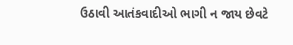ઉઠાવી આતંકવાદીઓ ભાગી ન જાય છેવટે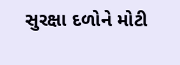સુરક્ષા દળોને મોટી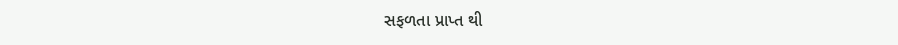સફળતા પ્રાપ્ત થી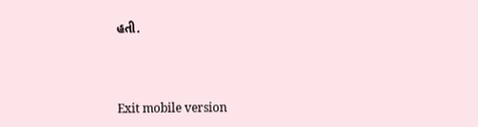હતી.



Exit mobile version